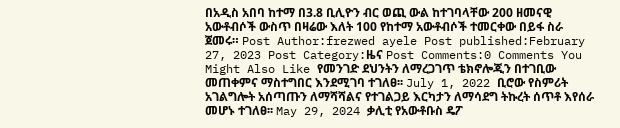በአዲስ አበባ ከተማ በ3.8 ቢሊዮን ብር ወጪ ውል ከተገባላቸው 200 ዘመናዊ አውቶብሶች ውስጥ በዛሬው እለት 100 የከተማ አውቶብሶች ተመርቀው በይፋ ስራ ጀመሩ። Post Author:frezwed ayele Post published:February 27, 2023 Post Category:ዜና Post Comments:0 Comments You Might Also Like የመንገድ ደህንትን ለማረጋገጥ ቴክኖሎጂን በተገቢው መጠቀምና ማስተግበር እንደሚገባ ተገለፀ፡፡ July 1, 2022 ቢሮው የስምሪት አገልግሎት አሰጣጡን ለማሻሻልና የተገልጋይ እርካታን ለማሳደግ ትኩረት ሰጥቶ እየሰራ መሆኑ ተገለፀ፡፡ May 29, 2024 ቃሊቲ የአውቶቡስ ዴፖ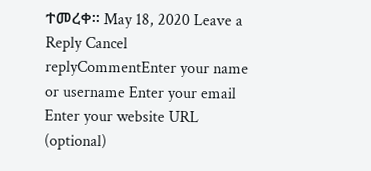ተመረቀ፡፡ May 18, 2020 Leave a Reply Cancel replyCommentEnter your name or username Enter your email Enter your website URL (optional)